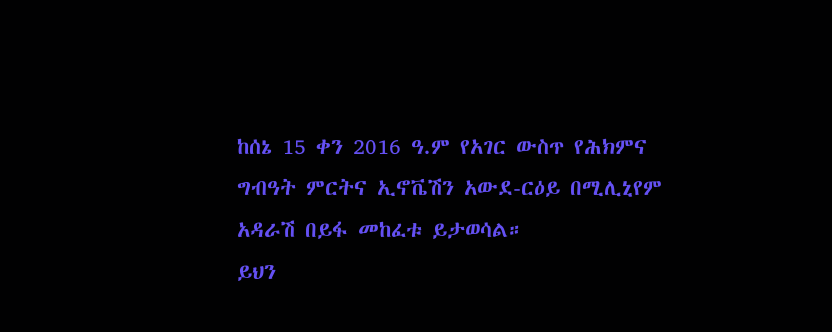ከሰኔ 15 ቀን 2016 ዓ.ም የአገር ውስጥ የሕክምና ግብዓት ምርትና ኢኖቬሽን አውደ-ርዕይ በሚሊኒየም አዳራሽ በይፋ መከፈቱ ይታወሳል።
ይህን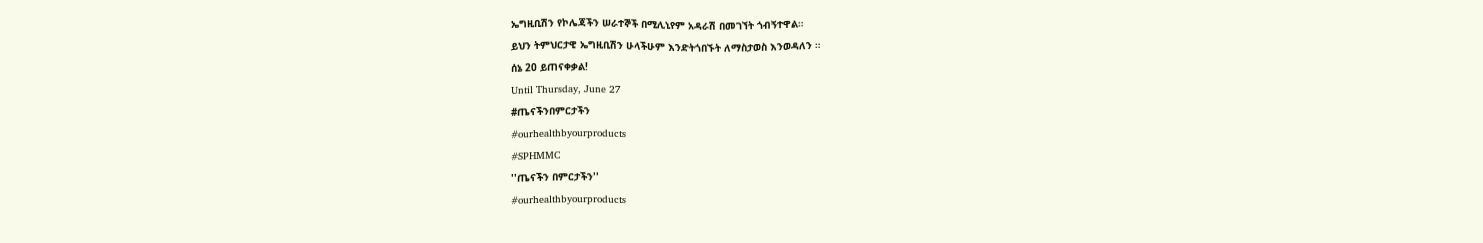ኤግዚቢሽን የኮሌጃችን ሠራተኞች በሚሊኒየም አዳራሽ በመገኘት ጎብኝተዋል።
ይህን ትምህርታዊ ኤግዚቢሽን ሁላችሁም እንድትጎበኙት ለማስታወስ እንወዳለን ።
ሰኔ 20 ይጠናቀቃል!
Until Thursday, June 27
#ጤናችንበምርታችን
#ourhealthbyourproducts
#SPHMMC
''ጤናችን በምርታችን''
#ourhealthbyourproducts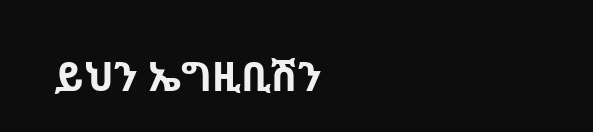ይህን ኤግዚቢሽን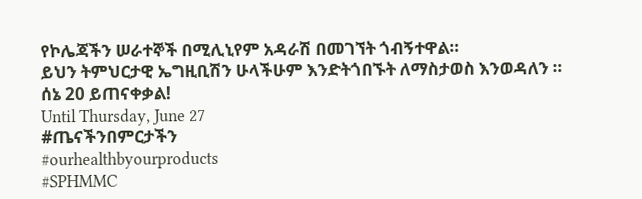የኮሌጃችን ሠራተኞች በሚሊኒየም አዳራሽ በመገኘት ጎብኝተዋል።
ይህን ትምህርታዊ ኤግዚቢሽን ሁላችሁም እንድትጎበኙት ለማስታወስ እንወዳለን ።
ሰኔ 20 ይጠናቀቃል!
Until Thursday, June 27
#ጤናችንበምርታችን
#ourhealthbyourproducts
#SPHMMC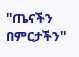''ጤናችን በምርታችን''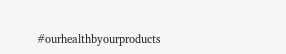#ourhealthbyourproducts